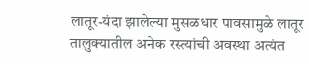लातूर-यंदा झालेल्या मुसळधार पावसामुळे लातूर तालुक्यातील अनेक रस्त्यांची अवस्था अत्यंत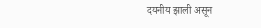दयनीय झाली असून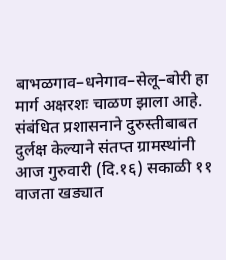बाभळगाव–धनेगाव–सेलू–बोरी हा मार्ग अक्षरशः चाळण झाला आहे. संबंधित प्रशासनाने दुरुस्तीबाबत दुर्लक्ष केल्याने संतप्त ग्रामस्थांनी आज गुरुवारी (दि.१६) सकाळी ११ वाजता खड्यात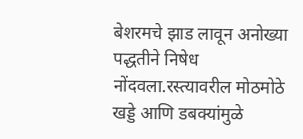बेशरमचे झाड लावून अनोख्या पद्धतीने निषेध नोंदवला.रस्त्यावरील मोठमोठे खड्डे आणि डबक्यांमुळे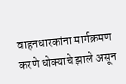वाहनधारकांना मार्गक्रमण करणे धोक्याचे झाले असून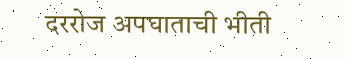दररोज अपघाताची भीती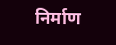निर्माण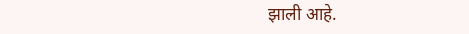झाली आहे.